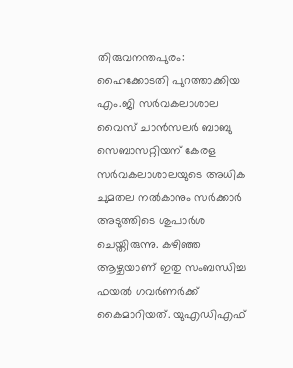തിരുവനന്തപുരം: ഹൈക്കോടതി പുറത്താക്കിയ എം.ജി സര്‍വകലാശാല വൈസ് ചാന്‍സലര്‍ ബാബു സെബാസറ്റിയന് കേരള സര്‍വകലാശാലയുടെ അധിക ചുമതല നല്‍കാനും സര്‍ക്കാര്‍ അടുത്തിടെ ശുപാര്‍ശ ചെയ്തിരുന്നു. കഴിഞ്ഞ ആഴ്ചയാണ് ഇതു സംബന്ധിച്ച ഫയല്‍ ഗവര്‍ണര്‍ക്ക് കൈമാറിയത്. യുഎഡിഎഫ്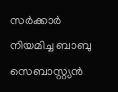സര്‍ക്കാര്‍ നിയമിച്ച ബാബു സെബാസ്റ്റ്യന്‍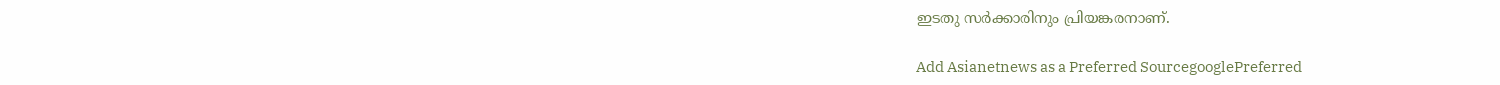ഇടതു സര്‍ക്കാരിനും പ്രിയങ്കരനാണ്.

Add Asianetnews as a Preferred SourcegooglePreferred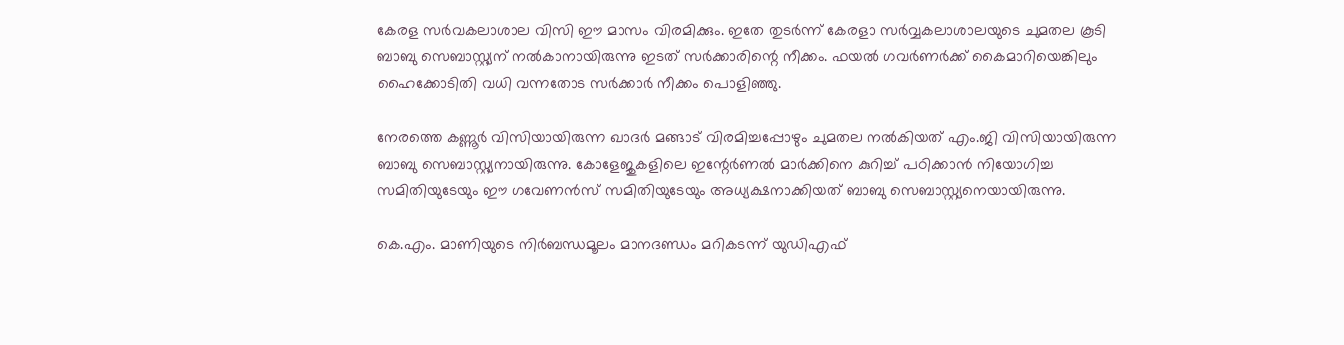കേരള സര്‍വകലാശാല വിസി ഈ മാസം വിരമിക്കും. ഇതേ തുടര്‍ന്ന് കേരളാ സര്‍വ്വകലാശാലയുടെ ചുമതല കൂടി ബാബു സെബാസ്റ്റ്യന് നല്‍കാനായിരുന്നു ഇടത് സര്‍ക്കാരിന്റെ നീക്കം. ഫയല്‍ ഗവര്‍ണര്‍ക്ക് കൈമാറിയെങ്കിലും ഹൈക്കോടിതി വധി വന്നതോട സര്‍ക്കാര്‍ നീക്കം പൊളിഞ്ഞു.

നേരത്തെ കണ്ണൂര്‍ വിസിയായിരുന്ന ഖാദര്‍ മങ്ങാട് വിരമിച്ചപ്പോഴും ചുമതല നല്‍കിയത് എം.ജി വിസിയായിരുന്ന ബാബു സെബാസ്റ്റ്യനായിരുന്നു. കോളേജുകളിലെ ഇന്റേര്‍ണല്‍ മാര്‍ക്കിനെ കുറിച്ച് പഠിക്കാന്‍ നിയോഗിച്ച സമിതിയുടേയും ഈ ഗവേണന്‍സ് സമിതിയുടേയും അധ്യക്ഷനാക്കിയത് ബാബു സെബാസ്റ്റ്യനെയായിരുന്നു.

കെ.എം. മാണിയുടെ നിര്‍ബന്ധമൂലം മാനദണ്ഡം മറികടന്ന് യുഡിഎഫ്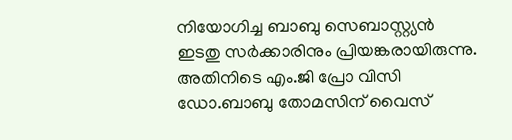നിയോഗിച്ച ബാബു സെബാസ്റ്റ്യന്‍ ഇടതു സര്‍ക്കാരിനും പ്രിയങ്കരായിരുന്നു. അതിനിടെ എം.ജി പ്രോ വിസി ഡോ.ബാബു തോമസിന് വൈസ്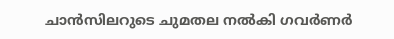ചാന്‍സിലറുടെ ചുമതല നല്‍കി ഗവര്‍ണര്‍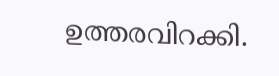ഉത്തരവിറക്കി.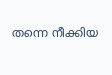തന്നെ നീക്കിയ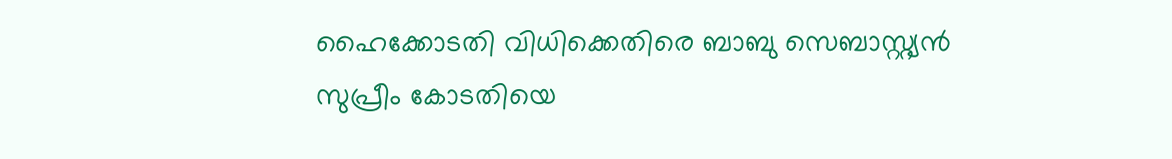ഹൈക്കോടതി വിധിക്കെതിരെ ബാബു സെബാസ്റ്റ്യന്‍ സുപ്രീം കോടതിയെ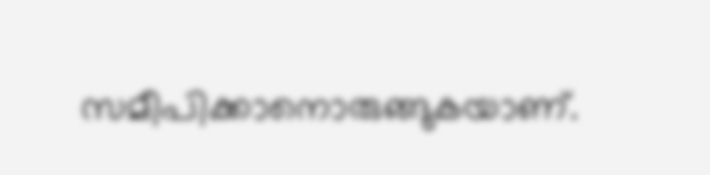സമീപിക്കാനൊരുങ്ങുകയാണ്.